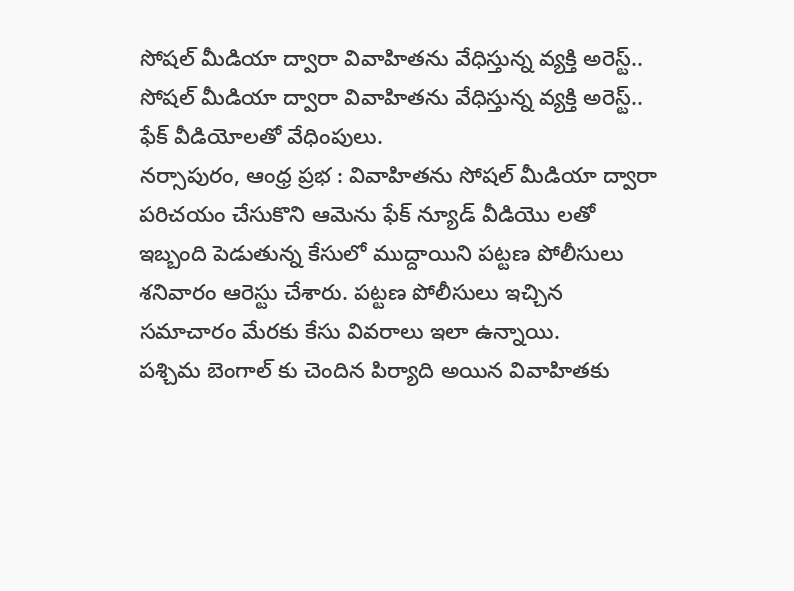సోషల్ మీడియా ద్వారా వివాహితను వేధిస్తున్న వ్యక్తి అరెస్ట్..
సోషల్ మీడియా ద్వారా వివాహితను వేధిస్తున్న వ్యక్తి అరెస్ట్..
ఫేక్ వీడియోలతో వేధింపులు.
నర్సాపురం, ఆంధ్ర ప్రభ : వివాహితను సోషల్ మీడియా ద్వారా పరిచయం చేసుకొని ఆమెను ఫేక్ న్యూడ్ వీడియొ లతో ఇబ్బంది పెడుతున్న కేసులో ముద్దాయిని పట్టణ పోలీసులు శనివారం ఆరెస్టు చేశారు. పట్టణ పోలీసులు ఇచ్చిన సమాచారం మేరకు కేసు వివరాలు ఇలా ఉన్నాయి.
పశ్చిమ బెంగాల్ కు చెందిన పిర్యాది అయిన వివాహితకు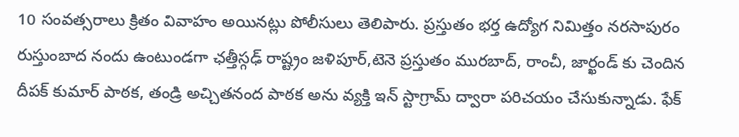10 సంవత్సరాలు క్రితం వివాహం అయినట్లు పోలీసులు తెలిపారు. ప్రస్తుతం భర్త ఉద్యోగ నిమిత్తం నరసాపురం రుస్తుంబాద నందు ఉంటుండగా ఛత్తీస్గఢ్ రాష్ట్రం జళిపూర్,టెనె ప్రస్తుతం మురబాద్, రాంచీ, జార్ఖండ్ కు చెందిన దీపక్ కుమార్ పాఠక, తండ్రి అచ్చితనంద పాఠక అను వ్యక్తి ఇన్ స్టాగ్రామ్ ద్వారా పరిచయం చేసుకున్నాడు. ఫేక్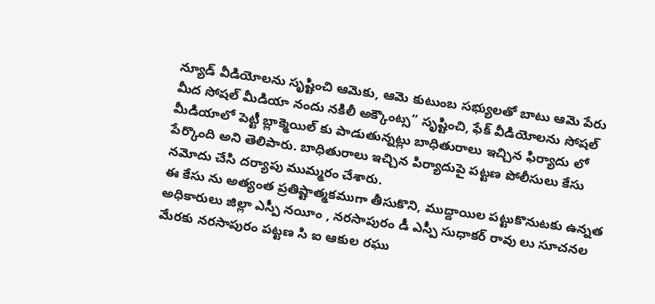న్యూడ్ వీడియోలను సృష్టించి ఆమెకు, ఆమె కుటుంబ సభ్యులతో బాటు ఆమె పేరు మీద సోషల్ మీడియా నందు నకిలీ అక్కౌంట్స” సృష్టించి, ఫేక్ వీడియోలను సోషల్ మీడియాలో పెట్టీ బ్లాక్మెయిల్ కు పాడుతున్నట్లు బాధితురాలు ఇచ్చిన ఫిర్యాదు లో పేర్కొంది అని తెలిపారు. బాధితురాలు ఇచ్చిన పిర్యాదుపై పట్టణ పోలీసులు కేసు నమోదు చేసి దర్యాపు ముమ్మరం చేశారు.
ఈ కేసు ను అత్యంత ప్రతిష్టాత్మకముగా తీసుకొని, ముద్దాయిల పట్టుకొనుటకు ఉన్నత అధికారులు జిల్లా ఎస్పీ నయీం , నరసాపురం డీ ఎస్పీ సుధాకర్ రావు లు సూచనల మేరకు నరసాపురం పట్టణ సి ఐ ఆకుల రఘు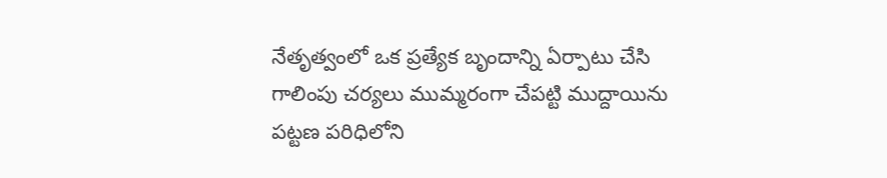నేతృత్వంలో ఒక ప్రత్యేక బృందాన్ని ఏర్పాటు చేసి గాలింపు చర్యలు ముమ్మరంగా చేపట్టి ముద్దాయిను పట్టణ పరిధిలోని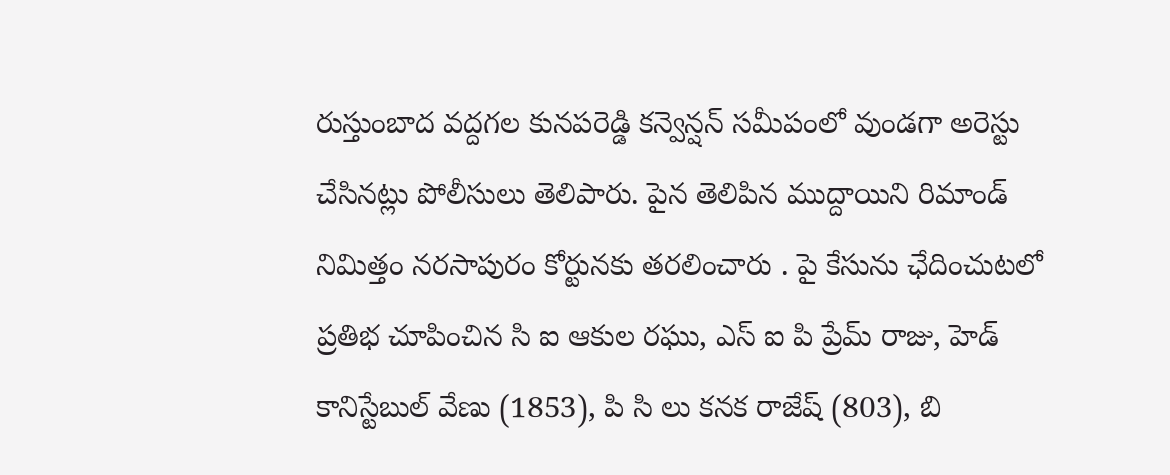రుస్తుంబాద వద్దగల కునపరెడ్డి కన్వెన్షన్ సమీపంలో వుండగా అరెస్టు చేసినట్లు పోలీసులు తెలిపారు. పైన తెలిపిన ముద్దాయిని రిమాండ్ నిమిత్తం నరసాపురం కోర్టునకు తరలించారు . పై కేసును ఛేదించుటలో ప్రతిభ చూపించిన సి ఐ ఆకుల రఘు, ఎస్ ఐ పి ప్రేమ్ రాజు, హెడ్ కానిస్టేబుల్ వేణు (1853), పి సి లు కనక రాజేష్ (803), బి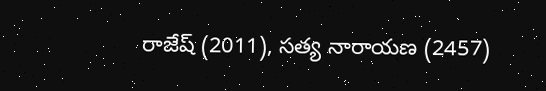రాజేష్ (2011), సత్య నారాయణ (2457)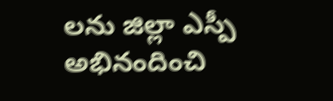లను జిల్లా ఎస్పీ అభినందించి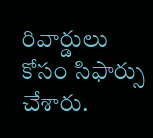రివార్డులు కోసం సిఫార్సు చేశారు.